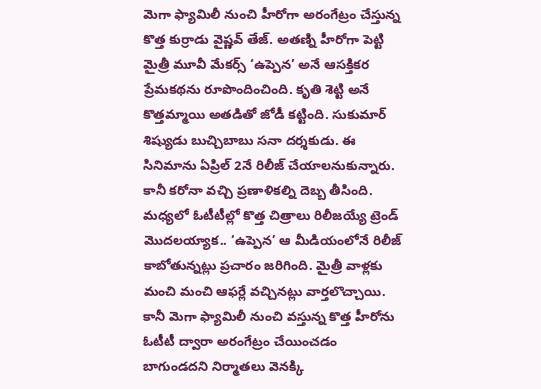మెగా ఫ్యామిలీ నుంచి హీరోగా అరంగేట్రం చేస్తున్న కొత్త కుర్రాడు వైష్ణవ్ తేజ్. అతణ్ని హీరోగా పెట్టి మైత్రీ మూవీ మేకర్స్ ‘ఉప్పెన’ అనే ఆసక్తికర ప్రేమకథను రూపొందించింది. కృతి శెట్టి అనే కొత్తమ్మాయి అతడితో జోడీ కట్టింది. సుకుమార్ శిష్యుడు బుచ్చిబాబు సనా దర్శకుడు. ఈ సినిమాను ఏప్రిల్ 2నే రిలీజ్ చేయాలనుకున్నారు. కానీ కరోనా వచ్చి ప్రణాళికల్ని దెబ్బ తీసింది.
మధ్యలో ఓటీటీల్లో కొత్త చిత్రాలు రిలీజయ్యే ట్రెండ్ మొదలయ్యాక.. ‘ఉప్పెన’ ఆ మీడియంలోనే రిలీజ్ కాబోతున్నట్లు ప్రచారం జరిగింది. మైత్రీ వాళ్లకు మంచి మంచి ఆఫర్లే వచ్చినట్లు వార్తలొచ్చాయి. కానీ మెగా ఫ్యామిలీ నుంచి వస్తున్న కొత్త హీరోను ఓటీటీ ద్వారా అరంగేట్రం చేయించడం బాగుండదని నిర్మాతలు వెనక్కి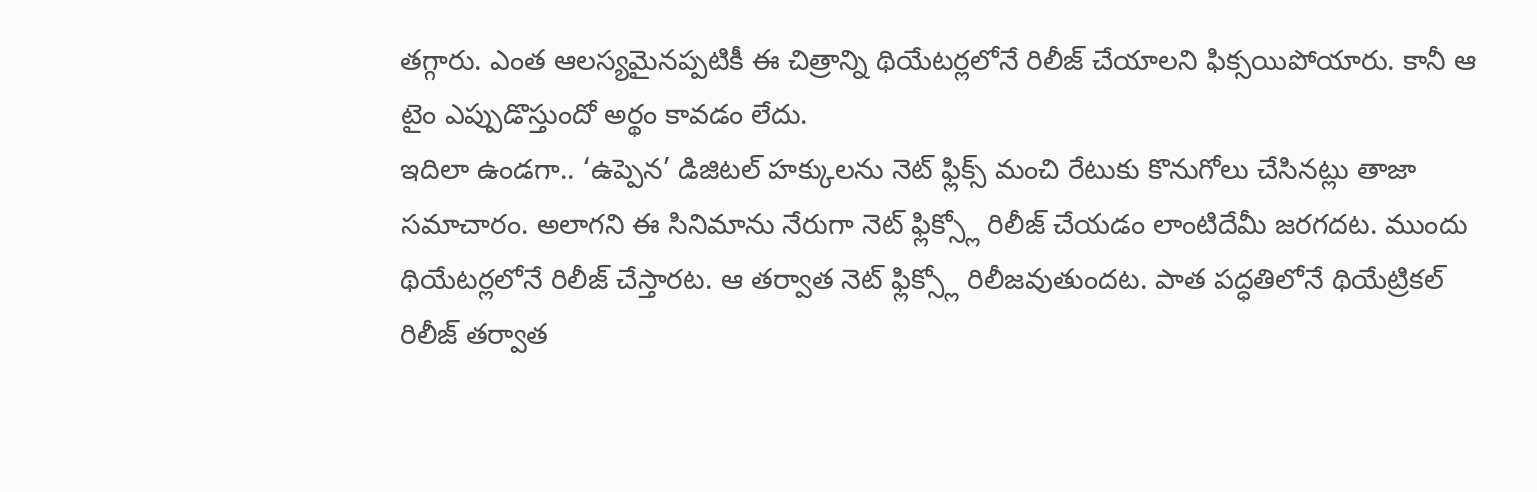తగ్గారు. ఎంత ఆలస్యమైనప్పటికీ ఈ చిత్రాన్ని థియేటర్లలోనే రిలీజ్ చేయాలని ఫిక్సయిపోయారు. కానీ ఆ టైం ఎప్పుడొస్తుందో అర్థం కావడం లేదు.
ఇదిలా ఉండగా.. ‘ఉప్పెన’ డిజిటల్ హక్కులను నెట్ ఫ్లిక్స్ మంచి రేటుకు కొనుగోలు చేసినట్లు తాజా సమాచారం. అలాగని ఈ సినిమాను నేరుగా నెట్ ఫ్లిక్స్లో రిలీజ్ చేయడం లాంటిదేమీ జరగదట. ముందు థియేటర్లలోనే రిలీజ్ చేస్తారట. ఆ తర్వాత నెట్ ఫ్లిక్స్లో రిలీజవుతుందట. పాత పద్ధతిలోనే థియేట్రికల్ రిలీజ్ తర్వాత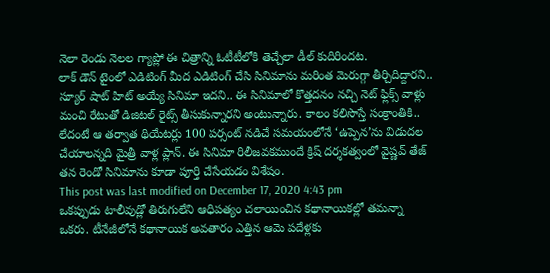నెలా రెండు నెలల గ్యాప్లో ఈ చిత్రాన్ని ఓటీటీలోకి తెచ్చేలా డీల్ కుదిరిందట.
లాక్ డౌన్ టైంలో ఎడిటింగ్ మీద ఎడిటింగ్ చేసి సినిమాను మరింత మెరుగ్గా తీర్చిదిద్దారని.. స్యూర్ షాట్ హిట్ అయ్యే సినిమా ఇదని.. ఈ సినిమాలో కొత్తదనం నచ్చి నెట్ ఫ్లిక్స్ వాళ్లు మంచి రేటుతో డిజిటల్ రైట్స్ తీసుకున్నారని అంటున్నారు. కాలం కలిసొస్తే సంక్రాంతికి.. లేదంటే ఆ తర్వాత థియేటర్లు 100 పర్సంట్ నడిచే సమయంలోనే ‘ఉప్పెన’ను విడుదల చేయాలన్నది మైత్రీ వాళ్ల ప్లాన్. ఈ సినిమా రిలీజవకముందే క్రిష్ దర్శకత్వంలో వైష్ణవ్ తేజ్ తన రెండో సినిమాను కూడా పూర్తి చేసేయడం విశేషం.
This post was last modified on December 17, 2020 4:43 pm
ఒకప్పుడు టాలీవుడ్లో తిరుగులేని ఆధిపత్యం చలాయించిన కథానాయికల్లో తమన్నా ఒకరు. టీనేజీలోనే కథానాయిక అవతారం ఎత్తిన ఆమె పదేళ్లకు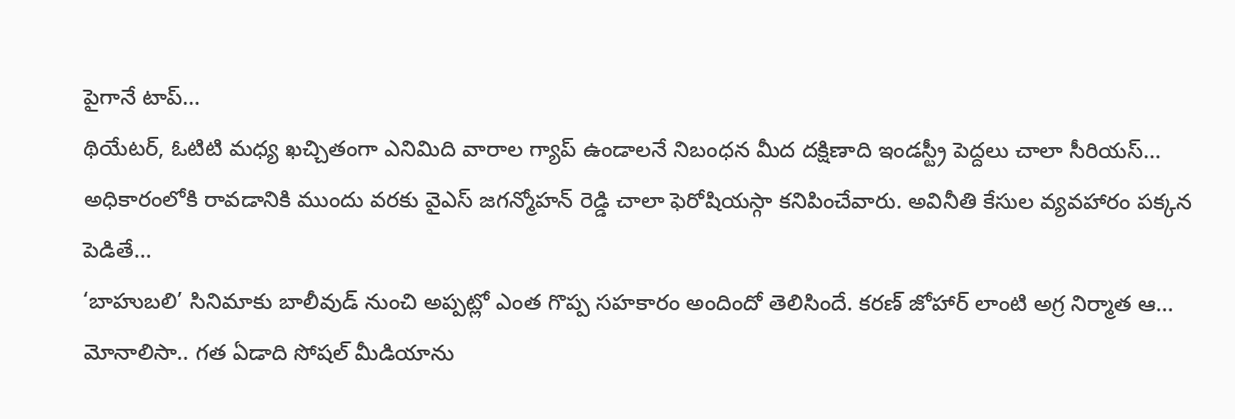పైగానే టాప్…
థియేటర్, ఓటిటి మధ్య ఖచ్చితంగా ఎనిమిది వారాల గ్యాప్ ఉండాలనే నిబంధన మీద దక్షిణాది ఇండస్ట్రీ పెద్దలు చాలా సీరియస్…
అధికారంలోకి రావడానికి ముందు వరకు వైఎస్ జగన్మోహన్ రెడ్డి చాలా ఫెరోషియస్గా కనిపించేవారు. అవినీతి కేసుల వ్యవహారం పక్కన పెడితే…
‘బాహుబలి’ సినిమాకు బాలీవుడ్ నుంచి అప్పట్లో ఎంత గొప్ప సహకారం అందిందో తెలిసిందే. కరణ్ జోహార్ లాంటి అగ్ర నిర్మాత ఆ…
మోనాలిసా.. గత ఏడాది సోషల్ మీడియాను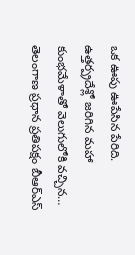ఒక ఊపు ఊపేసిన పేరిది. ఉత్తర్ప్రదేశ్లో జరిగిన మహా కుంభమేళాతో వెలుగులోకి వచ్చిన…
తెలంగాణ ప్రధాన ప్రతిపక్షం బీఆర్ఎస్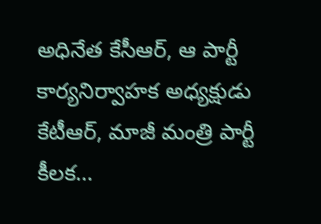అధినేత కేసీఆర్, ఆ పార్టీ కార్యనిర్వాహక అధ్యక్షుడు కేటీఆర్, మాజీ మంత్రి పార్టీ కీలక…